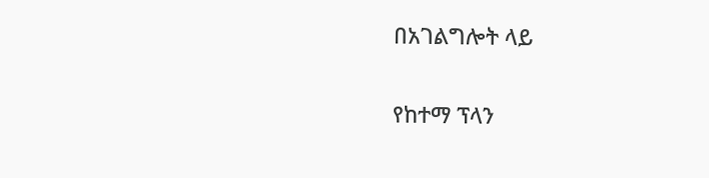በአገልግሎት ላይ

የከተማ ፕላን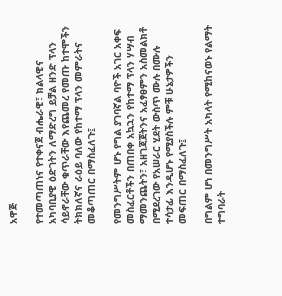አዋጅ

የተመጣጠነና የተቀናጀ ብሔራዊ፣ ክልላዊና አካባቢያዊ ዕድገትን ለማድረግ ይቻል ዘንድ ፕላን ሳይኖራቸው ቁጥራቸው እየጨመረ የመጡ ከተሞችን ትክክለኛና ራዕይ ባለው የከተማ ፕላን መምራትና መቆጣጠር በማስፈለጉ፤

የመንግሥትም ሆኑ የግል ያገባኛል ባዮች አገር አቀፍ መስፈርቶችን በጠበቀ አኳኋን የከተማ ፕላን ሃሣብ ማመንጨትን፣ አዘገጃጀትንና አፈፃፀምን አስመልክቶ በሚደረገው የአሠራር ሂደት ውስጥ ሙሉ በሙሉ ተሳታፊ እንዲሆኑ የሚያስችሉ ምቹ ሁኔታዎችን መፍጠር በማስፈለጉ፤

በግልም ሆነ በመንግሥት አካላት የሚከናወኑ የልማት ተግባራት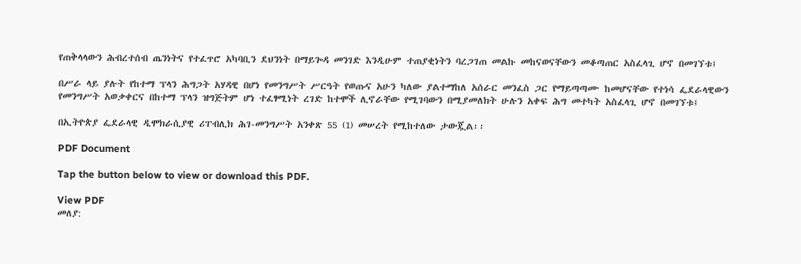የጠቅላላውን ሕብረተሰብ ጤንነትና የተፈጥሮ አካባቢን ደህንነት በማይጐዳ መንገድ እንዲሁም ተጠያቂነትን ባረጋገጠ መልኩ መከናወናቸውን መቆጣጠር አስፈላጊ ሆኖ በመገኘቱ፤

በሥራ ላይ ያሉት የከተማ ፕላን ሕግጋት አሃዳዊ በሆነ የመንግሥት ሥርዓት የወጡና አሁን ካለው ያልተማከለ አሰራር መንፈስ ጋር የማይጣጣሙ ከመሆናቸው የተነሳ ፌደራላዊውን የመንግሥት አወቃቀርና በከተማ ፕላን ዝግጅትም ሆነ ተፈፃሚነት ረገድ ከተሞች ሊኖራቸው የሚገባውን በሚያመለክት ሁሉን አቀፍ ሕግ መተካት አስፈላጊ ሆኖ በመገኘቱ፤

በኢትዮጵያ ፌደራላዊ ዲሞክራሲያዊ ሪፐብሊክ ሕገ-መንግሥት አንቀጽ 55 (1) መሠረት የሚከተለው ታውጇል፡፡

PDF Document

Tap the button below to view or download this PDF.

View PDF
መለያ: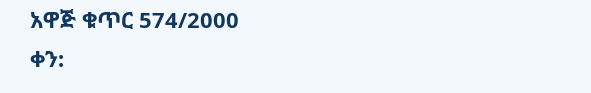አዋጅ ቁጥር 574/2000
ቀን: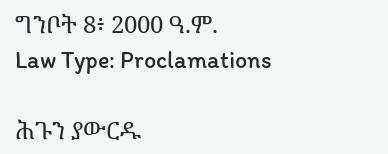ግንቦት 8፥ 2000 ዓ.ም.
Law Type: Proclamations

ሕጉን ያውርዱ